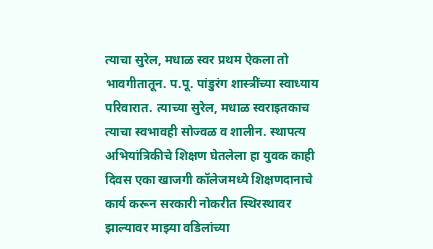त्याचा सुरेल, मधाळ स्वर प्रथम ऐकला तो भावगीतातून. प.पू. पांडुरंग शास्त्रींच्या स्वाध्याय परिवारात. त्याच्या सुरेल, मधाळ स्वराइतकाच त्याचा स्वभावही सोज्वळ व शालीन. स्थापत्य अभियांत्रिकीचे शिक्षण घेतलेला हा युवक काही दिवस एका खाजगी कॉलेजमध्ये शिक्षणदानाचे कार्य करून सरकारी नोकरीत स्थिरस्थावर झाल्यावर माझ्या वडिलांच्या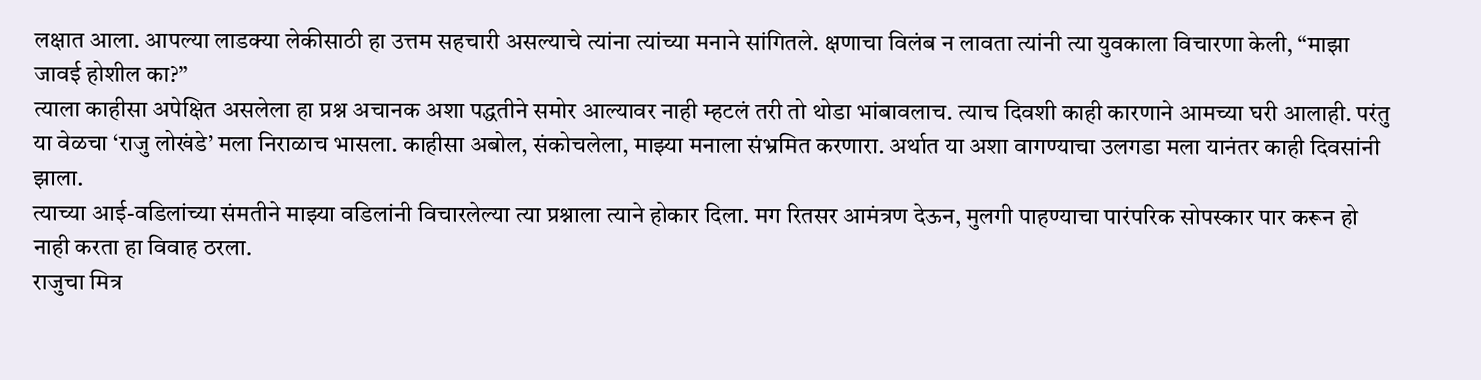लक्षात आला. आपल्या लाडक्या लेकीसाठी हा उत्तम सहचारी असल्याचे त्यांना त्यांच्या मनाने सांगितले. क्षणाचा विलंब न लावता त्यांनी त्या युवकाला विचारणा केली, “माझा जावई होशील का?”
त्याला काहीसा अपेक्षित असलेला हा प्रश्न अचानक अशा पद्धतीने समोर आल्यावर नाही म्हटलं तरी तो थोडा भांबावलाच. त्याच दिवशी काही कारणाने आमच्या घरी आलाही. परंतु या वेळचा ‘राजु लोखंडे’ मला निराळाच भासला. काहीसा अबोल, संकोचलेला, माझ्या मनाला संभ्रमित करणारा. अर्थात या अशा वागण्याचा उलगडा मला यानंतर काही दिवसांनी झाला.
त्याच्या आई-वडिलांच्या संमतीने माझ्या वडिलांनी विचारलेल्या त्या प्रश्नाला त्याने होकार दिला. मग रितसर आमंत्रण देऊन, मुलगी पाहण्याचा पारंपरिक सोपस्कार पार करून हो नाही करता हा विवाह ठरला.
राजुचा मित्र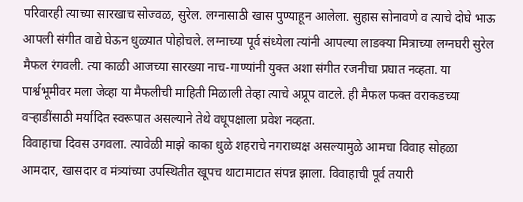परिवारही त्याच्या सारखाच सोज्वळ, सुरेल. लग्नासाठी खास पुण्याहून आलेला. सुहास सोनावणे व त्याचे दोघे भाऊ आपली संगीत वाद्ये घेऊन धुळ्यात पोहोचले. लग्नाच्या पूर्व संध्येला त्यांनी आपल्या लाडक्या मित्राच्या लग्नघरी सुरेल मैफल रंगवली. त्या काळी आजच्या सारख्या नाच-गाण्यांनी युक्त अशा संगीत रजनीचा प्रघात नव्हता. या पार्श्वभूमीवर मला जेव्हा या मैफलीची माहिती मिळाली तेव्हा त्याचे अप्रूप वाटले. ही मैफल फक्त वराकडच्या वऱ्हाडींसाठी मर्यादित स्वरूपात असल्याने तेथे वधूपक्षाला प्रवेश नव्हता.
विवाहाचा दिवस उगवला. त्यावेळी माझे काका धुळे शहराचे नगराध्यक्ष असल्यामुळे आमचा विवाह सोहळा आमदार, खासदार व मंत्र्यांच्या उपस्थितीत खूपच थाटामाटात संपन्न झाला. विवाहाची पूर्व तयारी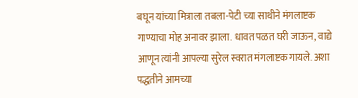बघून यांच्या मित्राला तबला-पेटी च्या साथीने मंगलाष्टक गाण्याचा मोह अनावर झाला. धावत पळत घरी जाऊन, वाद्ये आणून त्यांनी आपल्या सुरेल स्वरात मंगलाष्टक गायले. अशा पद्धतीने आमच्या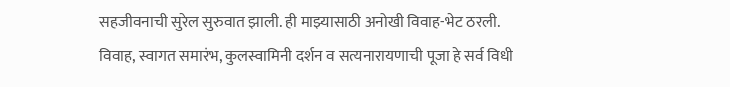सहजीवनाची सुरेल सुरुवात झाली. ही माझ्यासाठी अनोखी विवाह-भेट ठरली.
विवाह, स्वागत समारंभ, कुलस्वामिनी दर्शन व सत्यनारायणाची पूजा हे सर्व विधी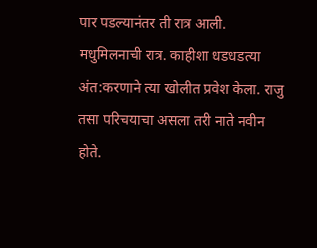पार पडल्यानंतर ती रात्र आली. मधुमिलनाची रात्र. काहीशा धडधडत्या अंत:करणाने त्या खोलीत प्रवेश केला. राजु तसा परिचयाचा असला तरी नाते नवीन होते.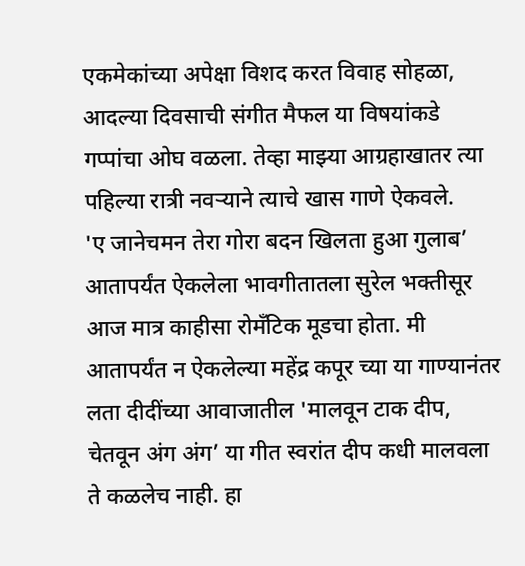एकमेकांच्या अपेक्षा विशद करत विवाह सोहळा, आदल्या दिवसाची संगीत मैफल या विषयांकडे गप्पांचा ओघ वळला. तेव्हा माझ्या आग्रहाखातर त्या पहिल्या रात्री नवऱ्याने त्याचे खास गाणे ऐकवले.
'ए जानेचमन तेरा गोरा बदन खिलता हुआ गुलाब’
आतापर्यंत ऐकलेला भावगीतातला सुरेल भक्तीसूर आज मात्र काहीसा रोमँटिक मूडचा होता. मी आतापर्यंत न ऐकलेल्या महेंद्र कपूर च्या या गाण्यानंतर लता दीदींच्या आवाजातील 'मालवून टाक दीप, चेतवून अंग अंग’ या गीत स्वरांत दीप कधी मालवला ते कळलेच नाही. हा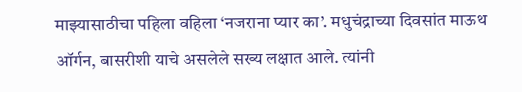माझ्यासाठीचा पहिला वहिला ‘नजराना प्यार का’. मधुचंद्राच्या दिवसांत माऊथ ऑर्गन, बासरीशी याचे असलेले सख्य लक्षात आले. त्यांनी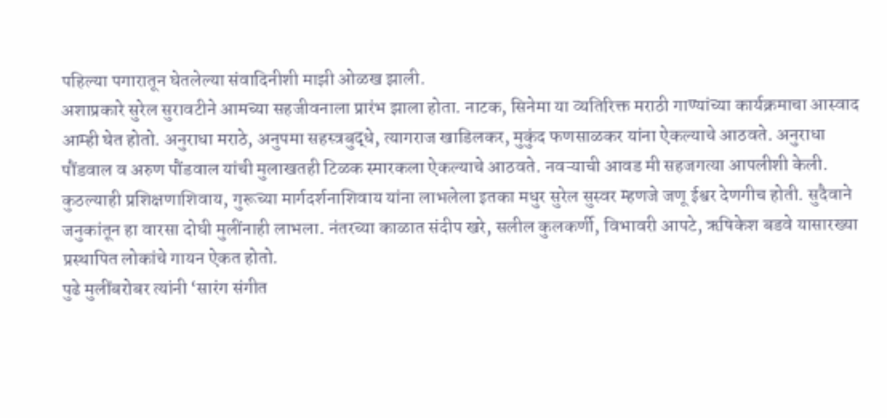पहिल्या पगारातून घेतलेल्या संवादिनीशी माझी ओळख झाली.
अशाप्रकारे सुरेल सुरावटीने आमच्या सहजीवनाला प्रारंभ झाला होता. नाटक, सिनेमा या व्यतिरिक्त मराठी गाण्यांच्या कार्यक्रमाचा आस्वाद आम्ही घेत होतो. अनुराधा मराठे, अनुपमा सहस्त्रबुद्धे, त्यागराज खाडिलकर, मुकुंद फणसाळकर यांना ऐकल्याचे आठवते. अनुराधा पौंडवाल व अरुण पौंडवाल यांची मुलाखतही टिळक स्मारकला ऐकल्याचे आठवते. नवऱ्याची आवड मी सहजगत्या आपलीशी केली.
कुठल्याही प्रशिक्षणाशिवाय, गुरूच्या मार्गदर्शनाशिवाय यांना लाभलेला इतका मधुर सुरेल सुस्वर म्हणजे जणू ईश्वर देणगीच होती. सुदैवाने जनुकांतून हा वारसा दोघी मुलींनाही लाभला. नंतरच्या काळात संदीप खरे, सलील कुलकर्णी, विभावरी आपटे, ऋषिकेश बडवे यासारख्या प्रस्थापित लोकांचे गायन ऐकत होतो.
पुढे मुलींबरोबर त्यांनी ‘सारंग संगीत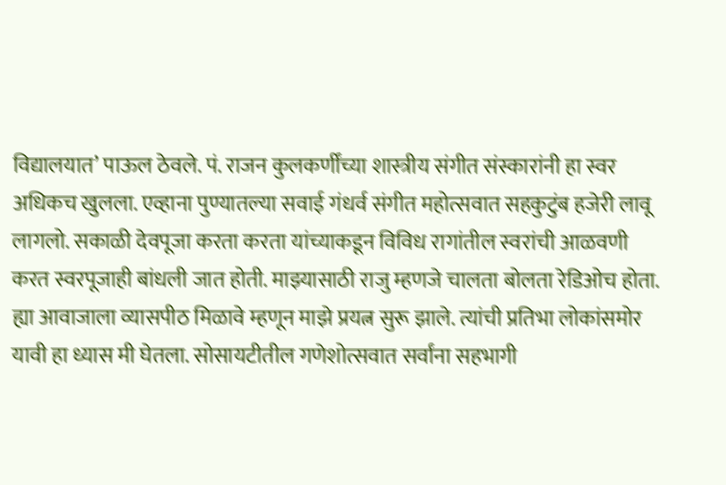विद्यालयात’ पाऊल ठेवले. पं. राजन कुलकर्णींच्या शास्त्रीय संगीत संस्कारांनी हा स्वर अधिकच खुलला. एव्हाना पुण्यातल्या सवाई गंधर्व संगीत महोत्सवात सहकुटुंब हजेरी लावू लागलो. सकाळी देवपूजा करता करता यांच्याकडून विविध रागांतील स्वरांची आळवणी करत स्वरपूजाही बांधली जात होती. माझ्यासाठी राजु म्हणजे चालता बोलता रेडिओच होता.
ह्या आवाजाला व्यासपीठ मिळावे म्हणून माझे प्रयत्न सुरू झाले. त्यांची प्रतिभा लोकांसमोर यावी हा ध्यास मी घेतला. सोसायटीतील गणेशोत्सवात सर्वांना सहभागी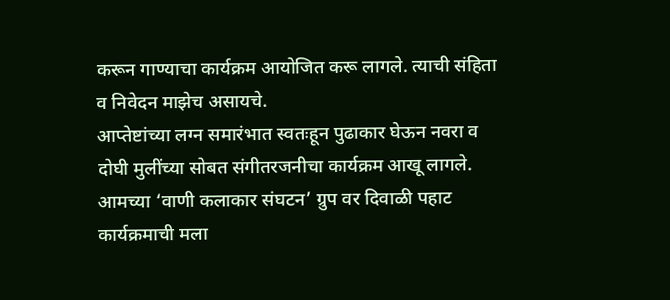करून गाण्याचा कार्यक्रम आयोजित करू लागले. त्याची संहिता व निवेदन माझेच असायचे.
आप्तेष्टांच्या लग्न समारंभात स्वतःहून पुढाकार घेऊन नवरा व दोघी मुलींच्या सोबत संगीतरजनीचा कार्यक्रम आखू लागले. आमच्या ‘वाणी कलाकार संघटन’ ग्रुप वर दिवाळी पहाट कार्यक्रमाची मला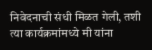निवेदनाची संधी मिळत गेली, तशी त्या कार्यक्रमांमध्ये मी यांना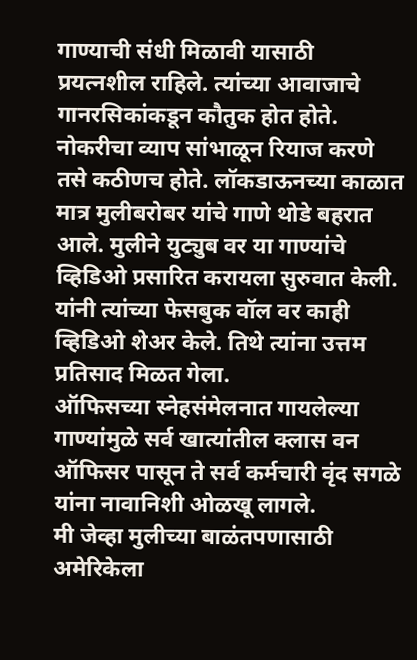गाण्याची संधी मिळावी यासाठी प्रयत्नशील राहिले. त्यांच्या आवाजाचे गानरसिकांकडून कौतुक होत होते.
नोकरीचा व्याप सांभाळून रियाज करणे तसे कठीणच होते. लॉकडाऊनच्या काळात मात्र मुलीबरोबर यांचे गाणे थोडे बहरात आले. मुलीने युट्युब वर या गाण्यांचे व्हिडिओ प्रसारित करायला सुरुवात केली. यांनी त्यांच्या फेसबुक वॉल वर काही व्हिडिओ शेअर केले. तिथे त्यांना उत्तम प्रतिसाद मिळत गेला.
ऑफिसच्या स्नेहसंमेलनात गायलेल्या गाण्यांमुळे सर्व खात्यांतील क्लास वन ऑफिसर पासून ते सर्व कर्मचारी वृंद सगळे यांना नावानिशी ओळखू लागले.
मी जेव्हा मुलीच्या बाळंतपणासाठी अमेरिकेला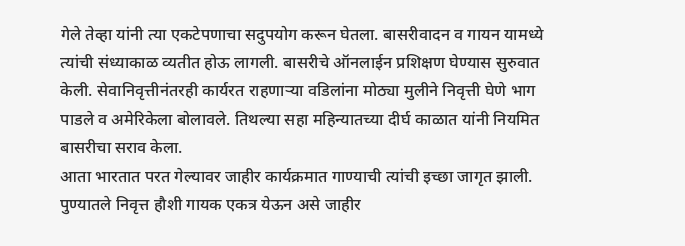गेले तेव्हा यांनी त्या एकटेपणाचा सदुपयोग करून घेतला. बासरीवादन व गायन यामध्ये त्यांची संध्याकाळ व्यतीत होऊ लागली. बासरीचे ऑनलाईन प्रशिक्षण घेण्यास सुरुवात केली. सेवानिवृत्तीनंतरही कार्यरत राहणाऱ्या वडिलांना मोठ्या मुलीने निवृत्ती घेणे भाग पाडले व अमेरिकेला बोलावले. तिथल्या सहा महिन्यातच्या दीर्घ काळात यांनी नियमित बासरीचा सराव केला.
आता भारतात परत गेल्यावर जाहीर कार्यक्रमात गाण्याची त्यांची इच्छा जागृत झाली. पुण्यातले निवृत्त हौशी गायक एकत्र येऊन असे जाहीर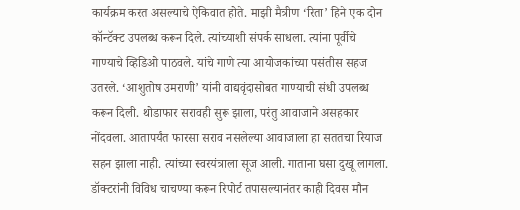कार्यक्रम करत असल्याचे ऐकिवात होते. माझी मैत्रीण ‘रिता’ हिने एक दोन कॉन्टॅक्ट उपलब्ध करून दिले. त्यांच्याशी संपर्क साधला. त्यांना पूर्वीचे गाण्याचे व्हिडिओ पाठवले. यांचे गाणे त्या आयोजकांच्या पसंतीस सहज उतरले. ‘आशुतोष उमराणी’ यांनी वाद्यवृंदासोबत गाण्याची संधी उपलब्ध करून दिली. थोडाफार सरावही सुरू झाला, परंतु आवाजाने असहकार नोंदवला. आतापर्यंत फारसा सराव नसलेल्या आवाजाला हा सततचा रियाज सहन झाला नाही. त्यांच्या स्वरयंत्राला सूज आली. गाताना घसा दुखू लागला. डॉक्टरांनी विविध चाचण्या करून रिपोर्ट तपासल्यानंतर काही दिवस मौन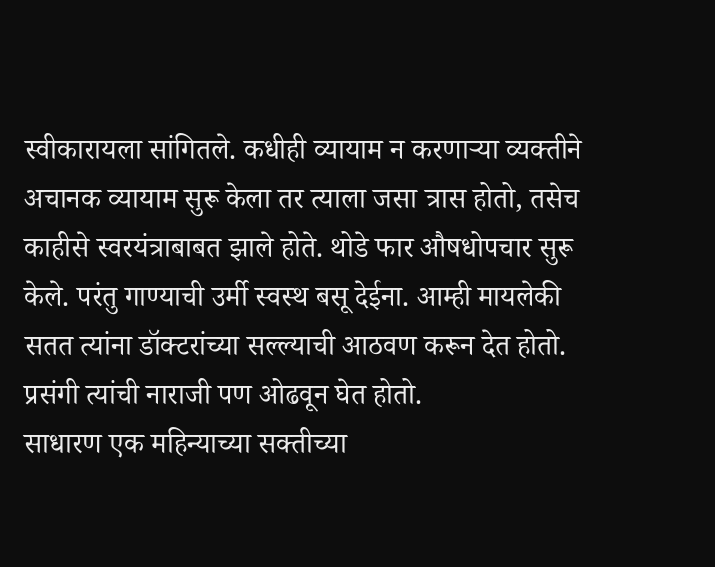स्वीकारायला सांगितले. कधीही व्यायाम न करणाऱ्या व्यक्तीने अचानक व्यायाम सुरू केला तर त्याला जसा त्रास होतो, तसेच काहीसे स्वरयंत्राबाबत झाले होते. थोडे फार औषधोपचार सुरू केले. परंतु गाण्याची उर्मी स्वस्थ बसू देईना. आम्ही मायलेकी सतत त्यांना डॉक्टरांच्या सल्ल्याची आठवण करून देत होतो. प्रसंगी त्यांची नाराजी पण ओढवून घेत होतो.
साधारण एक महिन्याच्या सक्तीच्या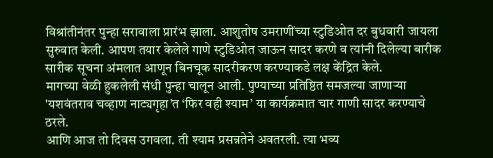विश्रांतीनंतर पुन्हा सरावाला प्रारंभ झाला. आशुतोष उमराणींच्या स्टुडिओत दर बुधवारी जायला सुरुवात केली. आपण तयार केलेले गाणे स्टुडिओत जाऊन सादर करणे व त्यांनी दिलेल्या बारीक सारीक सूचना अंमलात आणून बिनचूक सादरीकरण करण्याकडे लक्ष केंद्रित केले.
मागच्या वेळी हुकलेली संधी पुन्हा चालून आली. पुण्याच्या प्रतिष्ठित समजल्या जाणाऱ्या 'यशवंतराव चव्हाण नाट्यगृहा’त ‘फिर वही श्याम’ या कार्यक्रमात चार गाणी सादर करण्याचे ठरले.
आणि आज तो दिवस उगवला. ती श्याम प्रसन्नतेने अवतरली. त्या भव्य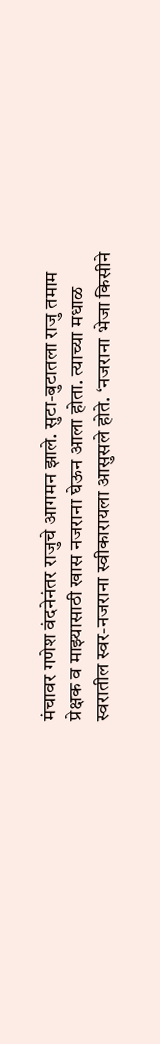मंचावर गणेश वंदनेनंतर राजुचे आगमन झाले. सुटा-बुटातला राजु तमाम प्रेक्षक व माझ्यासाठी खास नजराना घेऊन आला होता. त्याच्या मधाळ स्वरातील स्वर-नजराना स्वीकारायला आसुसले होते. ‘नजराना भेजा किसीने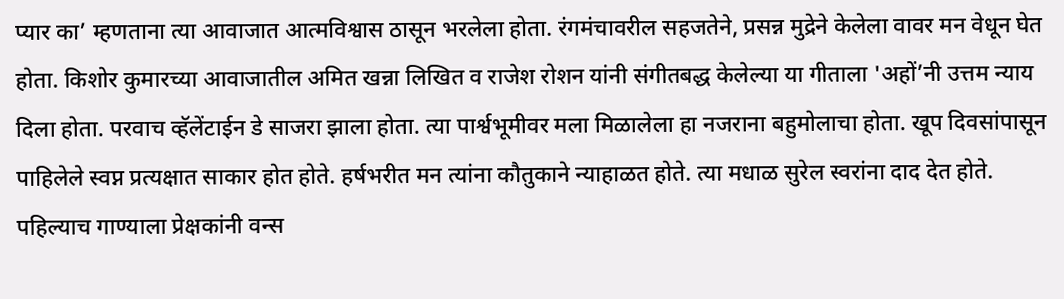प्यार का’ म्हणताना त्या आवाजात आत्मविश्वास ठासून भरलेला होता. रंगमंचावरील सहजतेने, प्रसन्न मुद्रेने केलेला वावर मन वेधून घेत होता. किशोर कुमारच्या आवाजातील अमित खन्ना लिखित व राजेश रोशन यांनी संगीतबद्ध केलेल्या या गीताला 'अहों’नी उत्तम न्याय दिला होता. परवाच व्हॅलेंटाईन डे साजरा झाला होता. त्या पार्श्वभूमीवर मला मिळालेला हा नजराना बहुमोलाचा होता. खूप दिवसांपासून पाहिलेले स्वप्न प्रत्यक्षात साकार होत होते. हर्षभरीत मन त्यांना कौतुकाने न्याहाळत होते. त्या मधाळ सुरेल स्वरांना दाद देत होते. पहिल्याच गाण्याला प्रेक्षकांनी वन्स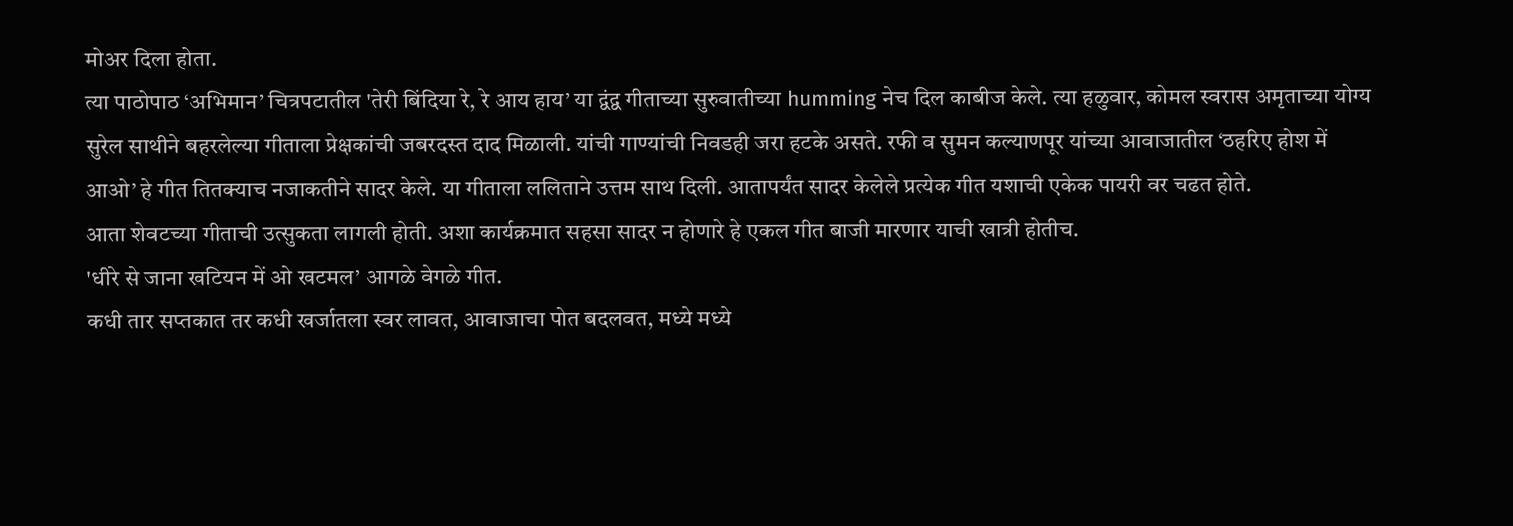मोअर दिला होता.
त्या पाठोपाठ ‘अभिमान’ चित्रपटातील 'तेरी बिंदिया रे, रे आय हाय’ या द्वंद्व गीताच्या सुरुवातीच्या humming नेच दिल काबीज केले. त्या हळुवार, कोमल स्वरास अमृताच्या योग्य सुरेल साथीने बहरलेल्या गीताला प्रेक्षकांची जबरदस्त दाद मिळाली. यांची गाण्यांची निवडही जरा हटके असते. रफी व सुमन कल्याणपूर यांच्या आवाजातील ‘ठहरिए होश में आओ’ हे गीत तितक्याच नजाकतीने सादर केले. या गीताला ललिताने उत्तम साथ दिली. आतापर्यंत सादर केलेले प्रत्येक गीत यशाची एकेक पायरी वर चढत होते.
आता शेवटच्या गीताची उत्सुकता लागली होती. अशा कार्यक्रमात सहसा सादर न होणारे हे एकल गीत बाजी मारणार याची खात्री होतीच.
'धीरे से जाना खटियन में ओ खटमल’ आगळे वेगळे गीत.
कधी तार सप्तकात तर कधी खर्जातला स्वर लावत, आवाजाचा पोत बदलवत, मध्ये मध्ये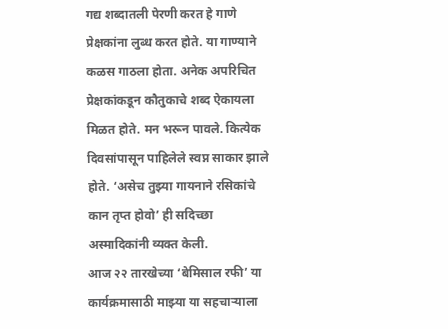गद्य शब्दातली पेरणी करत हे गाणे प्रेक्षकांना लुब्ध करत होते. या गाण्याने कळस गाठला होता. अनेक अपरिचित प्रेक्षकांकडून कौतुकाचे शब्द ऐकायला मिळत होते. मन भरून पावले. कित्येक दिवसांपासून पाहिलेले स्वप्न साकार झाले होते. ‘असेच तुझ्या गायनाने रसिकांचे कान तृप्त होवो’ ही सदिच्छा अस्मादिकांनी व्यक्त केली.
आज २२ तारखेच्या ‘बेमिसाल रफी’ या कार्यक्रमासाठी माझ्या या सहचाऱ्याला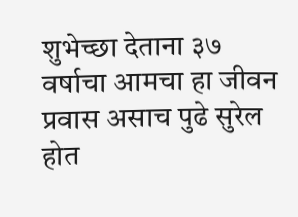शुभेच्छा देताना ३७ वर्षाचा आमचा हा जीवन प्रवास असाच पुढे सुरेल होत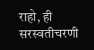राहो, ही सरस्वतीचरणी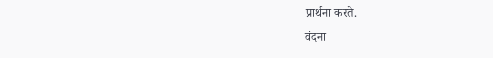प्रार्थना करते.
वंदना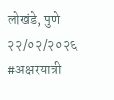लोखंडे, पुणे
२२/०२/२०२६
#अक्षरयात्री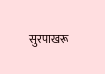सुरपाखरू